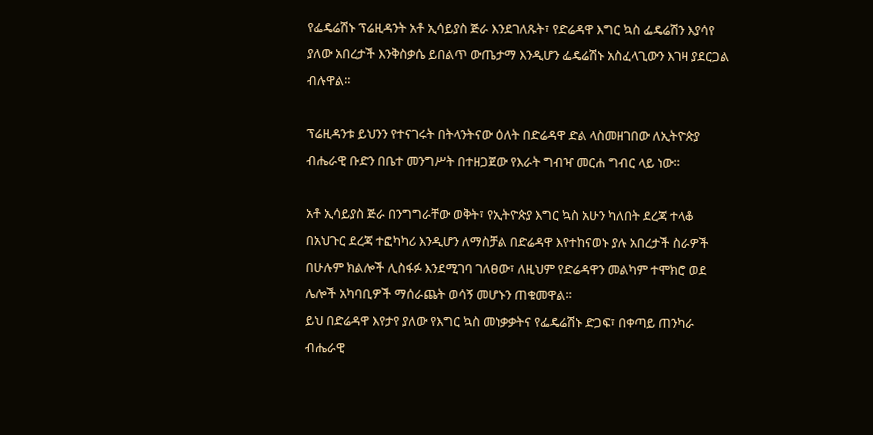የፌዴሬሽኑ ፕሬዚዳንት አቶ ኢሳይያስ ጅራ እንደገለጹት፣ የድሬዳዋ እግር ኳስ ፌዴሬሽን እያሳየ ያለው አበረታች እንቅስቃሴ ይበልጥ ውጤታማ እንዲሆን ፌዴሬሽኑ አስፈላጊውን እገዛ ያደርጋል ብሉዋል።

ፕሬዚዳንቱ ይህንን የተናገሩት በትላንትናው ዕለት በድሬዳዋ ድል ላስመዘገበው ለኢትዮጵያ ብሔራዊ ቡድን በቤተ መንግሥት በተዘጋጀው የእራት ግብዣ መርሐ ግብር ላይ ነው።

አቶ ኢሳይያስ ጅራ በንግግራቸው ወቅት፣ የኢትዮጵያ እግር ኳስ አሁን ካለበት ደረጃ ተላቆ በአህጉር ደረጃ ተፎካካሪ እንዲሆን ለማስቻል በድሬዳዋ እየተከናወኑ ያሉ አበረታች ስራዎች በሁሉም ክልሎች ሊስፋፉ እንደሚገባ ገለፀው፣ ለዚህም የድሬዳዋን መልካም ተሞክሮ ወደ ሌሎች አካባቢዎች ማሰራጨት ወሳኝ መሆኑን ጠቁመዋል።
ይህ በድሬዳዋ እየታየ ያለው የእግር ኳስ መነቃቃትና የፌዴሬሽኑ ድጋፍ፣ በቀጣይ ጠንካራ ብሔራዊ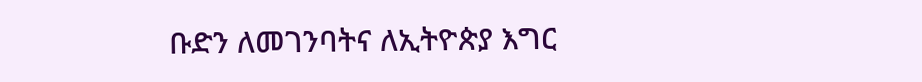ቡድን ለመገንባትና ለኢትዮጵያ እግር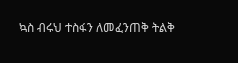ኳስ ብሩህ ተስፋን ለመፈንጠቅ ትልቅ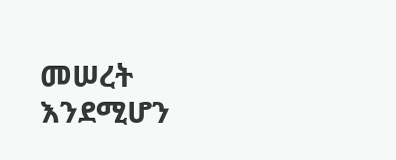መሠረት እንደሚሆን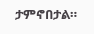ታምኖበታል።